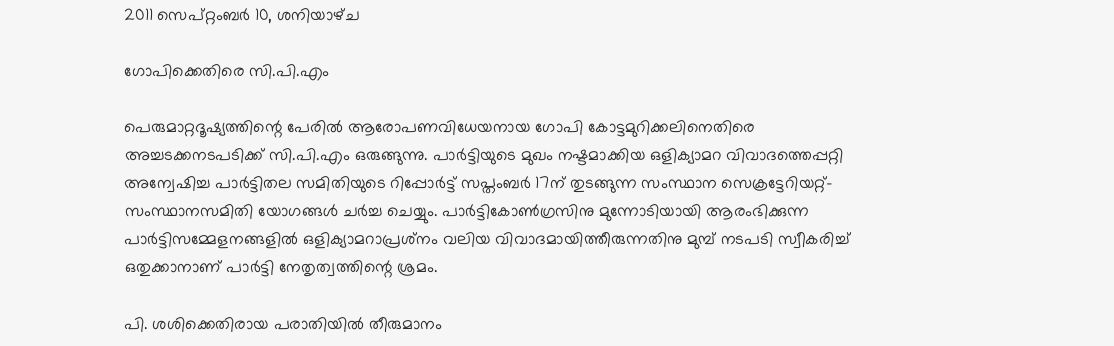2011 സെപ്റ്റംബർ 10, ശനിയാഴ്‌ച

ഗോപിക്കെതിരെ സി.പി.എം

പെരുമാറ്റദൂഷ്യത്തിന്റെ പേരില്‍ ആരോപണവിധേയനായ ഗോപി കോട്ടമുറിക്കലിനെതിരെ അച്ചടക്കനടപടിക്ക് സി.പി.എം ഒരുങ്ങുന്നു. പാര്‍ട്ടിയുടെ മുഖം നഷ്ടമാക്കിയ ഒളിക്യാമറ വിവാദത്തെപ്പറ്റി അന്വേഷിച്ച പാര്‍ട്ടിതല സമിതിയുടെ റിപ്പോര്‍ട്ട് സപ്തംബര്‍ 17ന് തുടങ്ങുന്ന സംസ്ഥാന സെക്രട്ടേറിയറ്റ്-സംസ്ഥാനസമിതി യോഗങ്ങള്‍ ചര്‍ച്ച ചെയ്യും. പാര്‍ട്ടികോണ്‍ഗ്രസിനു മുന്നോടിയായി ആരംഭിക്കുന്ന പാര്‍ട്ടിസമ്മേളനങ്ങളില്‍ ഒളിക്യാമറാപ്രശ്‌നം വലിയ വിവാദമായിത്തീരുന്നതിനു മുമ്പ് നടപടി സ്വീകരിച്ച് ഒതുക്കാനാണ് പാര്‍ട്ടി നേതൃത്വത്തിന്റെ ശ്രമം.

പി. ശശിക്കെതിരായ പരാതിയില്‍ തീരുമാനം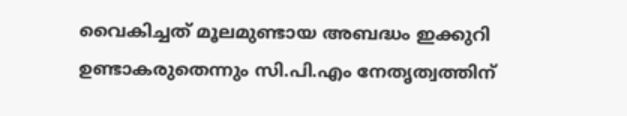വൈകിച്ചത് മൂലമുണ്ടായ അബദ്ധം ഇക്കുറി ഉണ്ടാകരുതെന്നും സി.പി.എം നേതൃത്വത്തിന്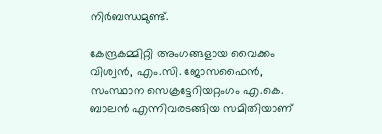നിര്‍ബന്ധമുണ്ട്.

കേന്ദ്രകമ്മിറ്റി അംഗങ്ങളായ വൈക്കം വിശ്വന്‍, എം.സി. ജോസഫൈന്‍, സംസ്ഥാന സെക്രട്ടേറിയറ്റംഗം എ.കെ. ബാലന്‍ എന്നിവരടങ്ങിയ സമിതിയാണ്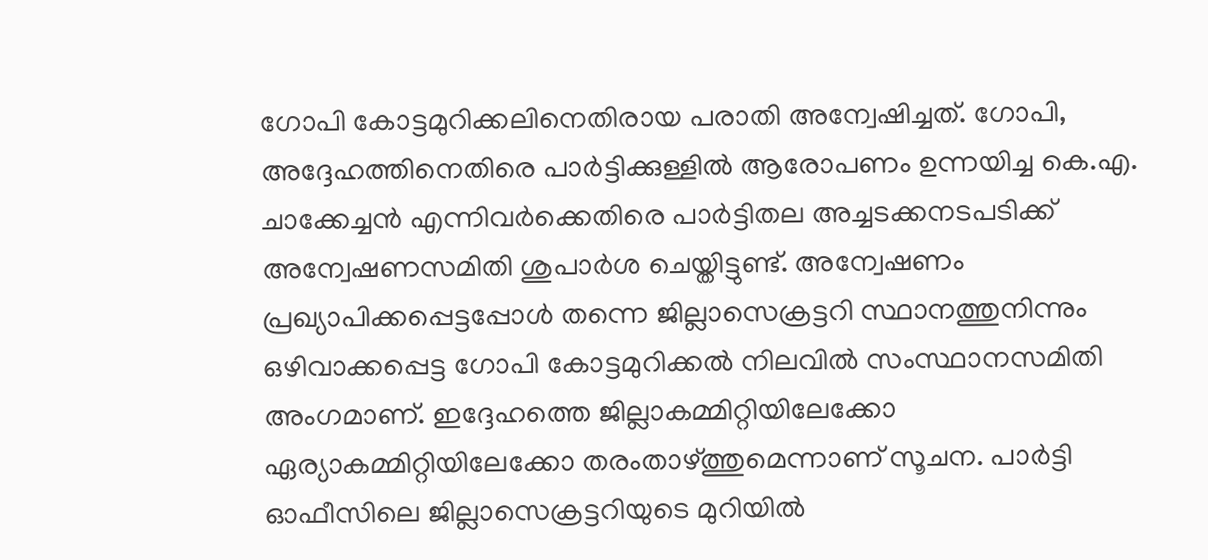ഗോപി കോട്ടമുറിക്കലിനെതിരായ പരാതി അന്വേഷിച്ചത്. ഗോപി, അദ്ദേഹത്തിനെതിരെ പാര്‍ട്ടിക്കുള്ളില്‍ ആരോപണം ഉന്നയിച്ച കെ.എ. ചാക്കേച്ചന്‍ എന്നിവര്‍ക്കെതിരെ പാര്‍ട്ടിതല അച്ചടക്കനടപടിക്ക് അന്വേഷണസമിതി ശുപാര്‍ശ ചെയ്തിട്ടുണ്ട്. അന്വേഷണം പ്രഖ്യാപിക്കപ്പെട്ടപ്പോള്‍ തന്നെ ജില്ലാസെക്രട്ടറി സ്ഥാനത്തുനിന്നും ഒഴിവാക്കപ്പെട്ട ഗോപി കോട്ടമുറിക്കല്‍ നിലവില്‍ സംസ്ഥാനസമിതി അംഗമാണ്. ഇദ്ദേഹത്തെ ജില്ലാകമ്മിറ്റിയിലേക്കോ ഏര്യാകമ്മിറ്റിയിലേക്കോ തരംതാഴ്ത്തുമെന്നാണ് സൂചന. പാര്‍ട്ടി ഓഫീസിലെ ജില്ലാസെക്രട്ടറിയുടെ മുറിയില്‍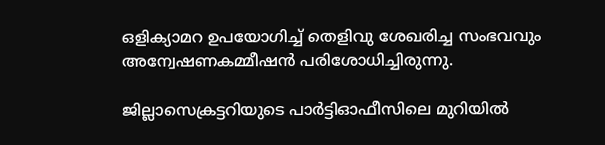ഒളിക്യാമറ ഉപയോഗിച്ച് തെളിവു ശേഖരിച്ച സംഭവവും അന്വേഷണകമ്മീഷന്‍ പരിശോധിച്ചിരുന്നു.

ജില്ലാസെക്രട്ടറിയുടെ പാര്‍ട്ടിഓഫീസിലെ മുറിയില്‍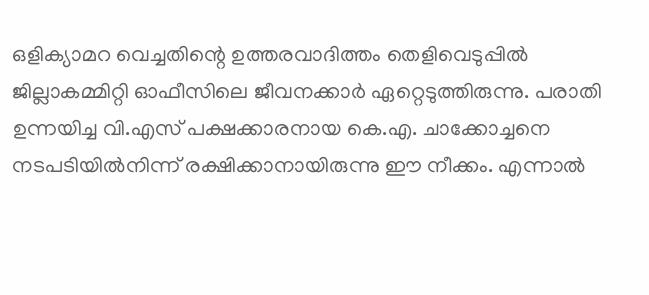ഒളിക്യാമറ വെച്ചതിന്റെ ഉത്തരവാദിത്തം തെളിവെടുപ്പില്‍ ജില്ലാകമ്മിറ്റി ഓഫീസിലെ ജീവനക്കാര്‍ ഏറ്റെടുത്തിരുന്നു. പരാതി ഉന്നയിച്ച വി.എസ് പക്ഷക്കാരനായ കെ.എ. ചാക്കോച്ചനെ നടപടിയില്‍നിന്ന് രക്ഷിക്കാനായിരുന്നു ഈ നീക്കം. എന്നാല്‍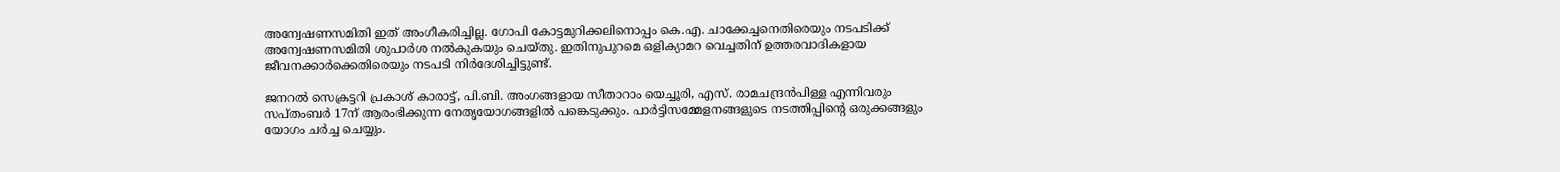അന്വേഷണസമിതി ഇത് അംഗീകരിച്ചില്ല. ഗോപി കോട്ടമുറിക്കലിനൊപ്പം കെ.എ. ചാക്കേച്ചനെതിരെയും നടപടിക്ക് അന്വേഷണസമിതി ശുപാര്‍ശ നല്‍കുകയും ചെയ്തു. ഇതിനുപുറമെ ഒളിക്യാമറ വെച്ചതിന് ഉത്തരവാദികളായ ജീവനക്കാര്‍ക്കെതിരെയും നടപടി നിര്‍ദേശിച്ചിട്ടുണ്ട്.

ജനറല്‍ സെക്രട്ടറി പ്രകാശ് കാരാട്ട്, പി.ബി. അംഗങ്ങളായ സീതാറാം യെച്ചൂരി, എസ്. രാമചന്ദ്രന്‍പിള്ള എന്നിവരും സപ്തംബര്‍ 17ന് ആരംഭിക്കുന്ന നേതൃയോഗങ്ങളില്‍ പങ്കെടുക്കും. പാര്‍ട്ടിസമ്മേളനങ്ങളുടെ നടത്തിപ്പിന്റെ ഒരുക്കങ്ങളും യോഗം ചര്‍ച്ച ചെയ്യും.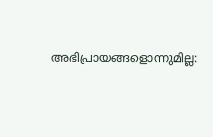അഭിപ്രായങ്ങളൊന്നുമില്ല: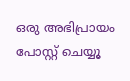ഒരു അഭിപ്രായം പോസ്റ്റ് ചെയ്യൂ